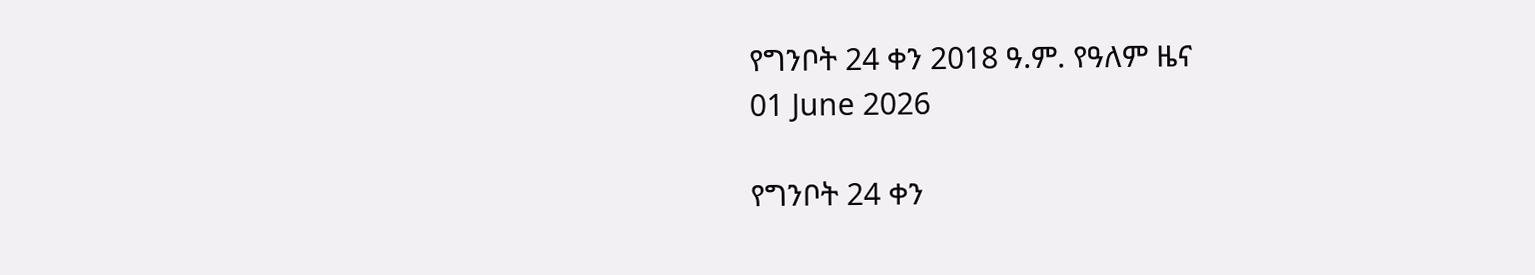የግንቦት 24 ቀን 2018 ዓ.ም. የዓለም ዜና
01 June 2026

የግንቦት 24 ቀን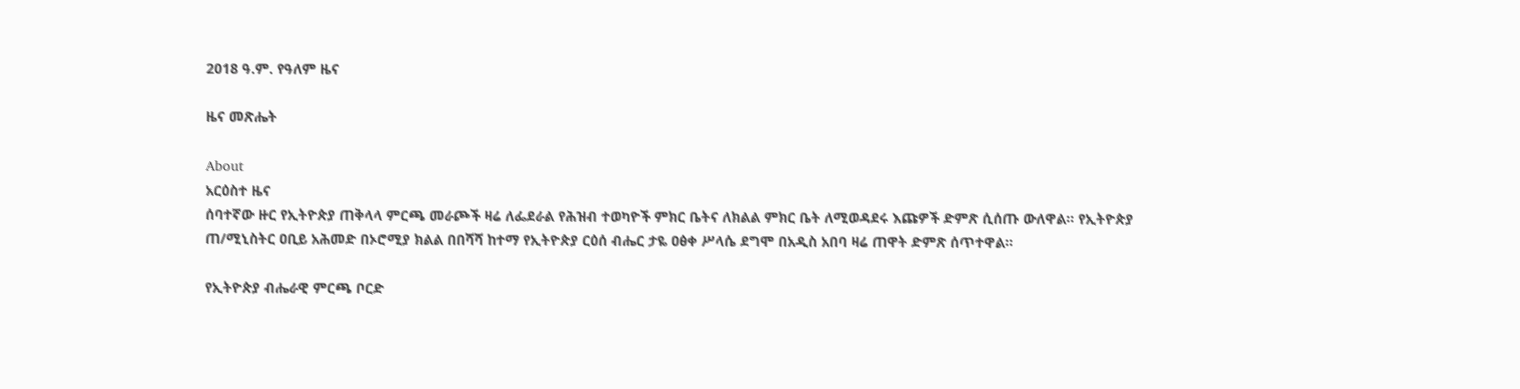2018 ዓ.ም. የዓለም ዜና

ዜና መጽሔት

About
አርዕስተ ዜና
ሰባተኛው ዙር የኢትዮጵያ ጠቅላላ ምርጫ መራጮች ዛሬ ለፌደራል የሕዝብ ተወካዮች ምክር ቤትና ለክልል ምክር ቤት ለሚወዳደሩ እጩዎች ድምጽ ሲሰጡ ውለዋል። የኢትዮጵያ ጠ/ሚኒስትር ዐቢይ አሕመድ በኦሮሚያ ክልል በበሻሻ ከተማ የኢትዮጵያ ርዕሰ ብሔር ታዬ ዐፅቀ ሥላሴ ደግሞ በአዲስ አበባ ዛሬ ጠዋት ድምጽ ሰጥተዋል።

የኢትዮጵያ ብሔራዊ ምርጫ ቦርድ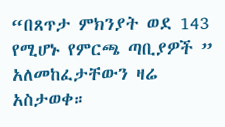“በጸጥታ ምክንያት ወደ 143 የሚሆኑ የምርጫ ጣቢያዎች ” አለመከፈታቸውን ዛሬ አስታወቀ።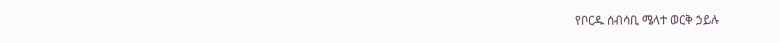የቦርዱ ሰብሳቢ ሜላተ ወርቅ ኃይሉ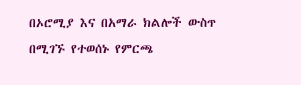በኦሮሚያ እና በአማራ ክልሎች ውስጥ በሚገኙ የተወሰኑ የምርጫ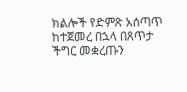ክልሎች የድምጽ አሰጣጥ ከተጀመረ በኋላ በጸጥታ ችግር መቋረጡን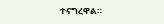ተናግረዋል።